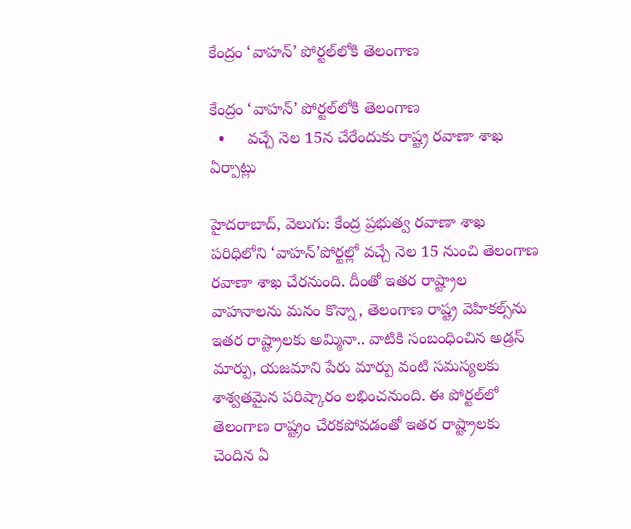కేంద్రం ‘వాహన్‌’ పోర్టల్‌లోకి తెలంగాణ

కేంద్రం ‘వాహన్‌’ పోర్టల్‌లోకి తెలంగాణ
  •     వచ్చే నెల 15న చేరేందుకు రాష్ట్ర రవాణా శాఖ ఏర్పాట్లు

హైదరాబాద్, వెలుగు: కేంద్ర ప్రభుత్వ రవాణా శాఖ పరిధిలోని ‘వాహన్’పోర్టల్లో వచ్చే నెల 15 నుంచి తెలంగాణ రవాణా శాఖ చేరనుంది. దీంతో ఇతర రాష్ట్రాల వాహనాలను మనం కొన్నా, తెలంగాణ రాష్ట్ర వెహికల్స్‌ను ఇతర రాష్ట్రాలకు అమ్మినా.. వాటికి సంబంధించిన అడ్రస్ మార్పు, యజమాని పేరు మార్పు వంటి సమస్యలకు శాశ్వతమైన పరిష్కారం లభించనుంది. ఈ పోర్టల్‌లో తెలంగాణ రాష్ట్రం చేరకపోవడంతో ఇతర రాష్ట్రాలకు చెందిన ఏ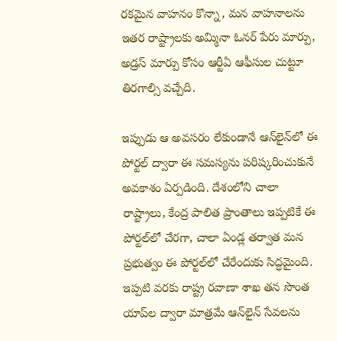రకమైన వాహనం కొన్నా, మన వాహనాలను ఇతర రాష్ట్రాలకు అమ్మినా ఓనర్ పేరు మార్పు, అడ్రస్ మార్పు కోసం ఆర్టీఏ ఆఫీసుల చుట్టూ తిరగాల్సి వచ్చేది.

ఇప్పుడు ఆ అవసరం లేకుండానే ఆన్‌లైన్‌లో ఈ పోర్టల్ ద్వారా ఈ సమస్యను పరిష్కరించుకునే అవకాశం ఏర్పడింది. దేశంలోని చాలా రాష్ట్రాలు, కేంద్ర పాలిత ప్రాంతాలు ఇప్పటికే ఈ పోర్టల్‌లో చేరగా, చాలా ఏండ్ల తర్వాత మన ప్రభుత్వం ఈ పోర్టల్‌లో చేరేందుకు సిద్ధమైంది. ఇప్పటి వరకు రాష్ట్ర రవాణా శాఖ తన సొంత యాప్‌ల ద్వారా మాత్రమే ఆన్‌లైన్ సేవలను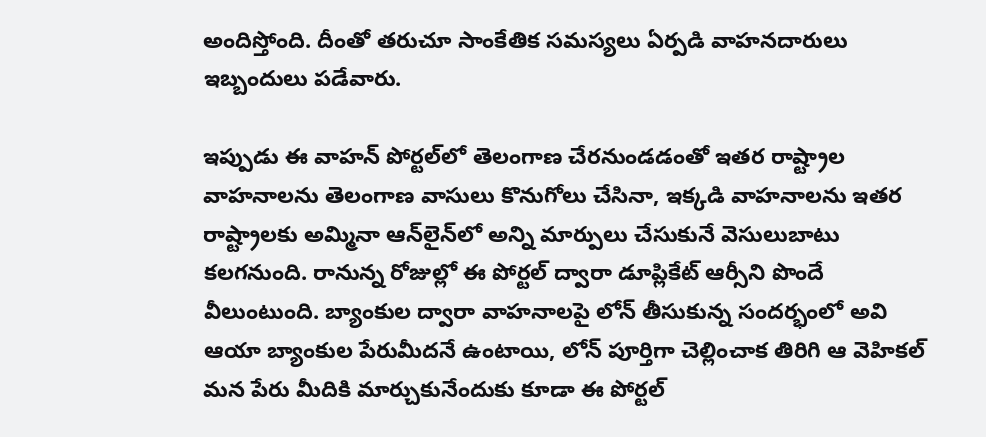అందిస్తోంది. దీంతో తరుచూ సాంకేతిక సమస్యలు ఏర్పడి వాహనదారులు ఇబ్బందులు పడేవారు.

ఇప్పుడు ఈ వాహన్ పోర్టల్‌లో తెలంగాణ చేరనుండడంతో ఇతర రాష్ట్రాల వాహనాలను తెలంగాణ వాసులు కొనుగోలు చేసినా, ఇక్కడి వాహనాలను ఇతర రాష్ట్రాలకు అమ్మినా ఆన్‌లైన్‌లో అన్ని మార్పులు చేసుకునే వెసులుబాటు కలగనుంది. రానున్న రోజుల్లో ఈ పోర్టల్ ద్వారా డూప్లికేట్ ఆర్సీని పొందే వీలుంటుంది. బ్యాంకుల ద్వారా వాహనాలపై లోన్ తీసుకున్న సందర్భంలో అవి ఆయా బ్యాంకుల పేరుమీదనే ఉంటాయి, లోన్ పూర్తిగా చెల్లించాక తిరిగి ఆ వెహికల్‌ మన పేరు మీదికి మార్చుకునేందుకు కూడా ఈ పోర్టల్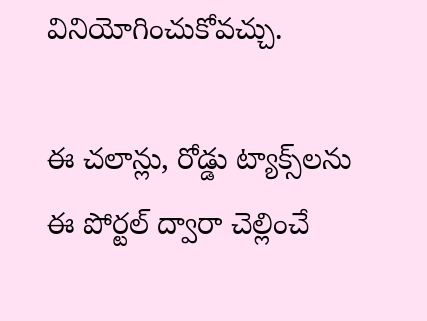వినియోగించుకోవచ్చు.

ఈ చలాన్లు, రోడ్డు ట్యాక్స్‌లను ఈ పోర్టల్ ద్వారా చెల్లించే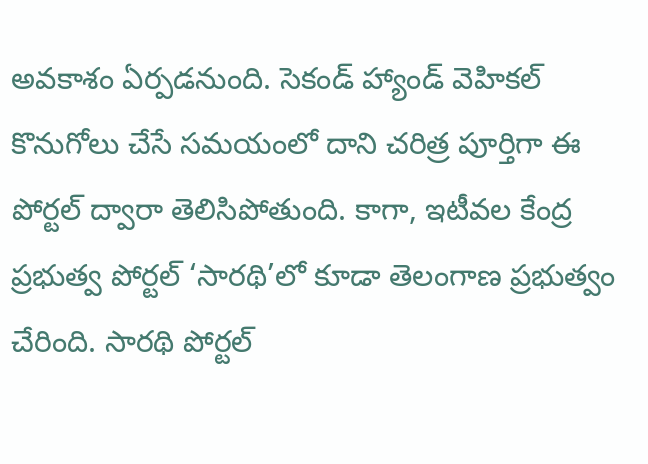అవకాశం ఏర్పడనుంది. సెకండ్ హ్యాండ్ వెహికల్ కొనుగోలు చేసే సమయంలో దాని చరిత్ర పూర్తిగా ఈ పోర్టల్ ద్వారా తెలిసిపోతుంది. కాగా, ఇటీవల కేంద్ర ప్రభుత్వ పోర్టల్ ‘సారథి’లో కూడా తెలంగాణ ప్రభుత్వం చేరింది. సారథి పోర్టల్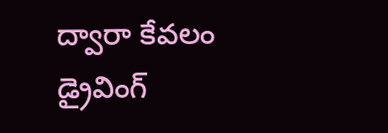ద్వారా కేవలం డ్రైవింగ్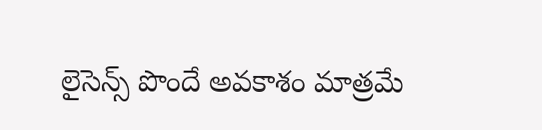లైసెన్స్‌ పొందే అవకాశం మాత్రమే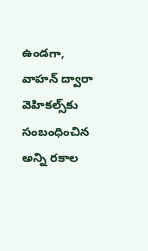ఉండగా, వాహన్ ద్వారా వెహికల్స్‌కు సంబంధించిన అన్ని రకాల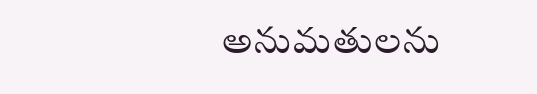అనుమతులను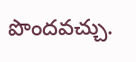పొందవచ్చు.